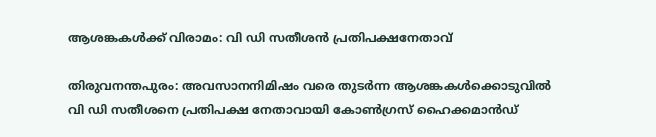ആശങ്കകള്‍ക്ക് വിരാമം: വി ഡി സതീശന്‍ പ്രതിപക്ഷനേതാവ്

തിരുവനന്തപുരം: അവസാനനിമിഷം വരെ തുടര്‍ന്ന ആശങ്കകള്‍ക്കൊടുവില്‍ വി ഡി സതീശനെ പ്രതിപക്ഷ നേതാവായി കോണ്‍ഗ്രസ് ഹൈക്കമാന്‍ഡ്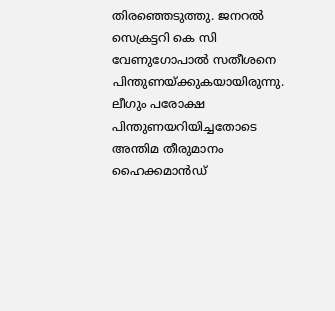തിരഞ്ഞെടുത്തു. ജനറല്‍ സെക്രട്ടറി കെ സി വേണുഗോപാല്‍ സതീശനെ പിന്തുണയ്ക്കുകയായിരുന്നു. ലീഗും പരോക്ഷ പിന്തുണയറിയിച്ചതോടെ അന്തിമ തീരുമാനം ഹൈക്കമാന്‍ഡ്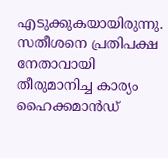എടുക്കുകയായിരുന്നു. സതീശനെ പ്രതിപക്ഷ നേതാവായി തീരുമാനിച്ച കാര്യം ഹൈക്കമാന്‍ഡ്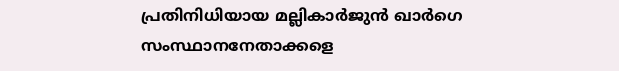പ്രതിനിധിയായ മല്ലികാര്‍ജുന്‍ ഖാര്‍ഗെ സംസ്ഥാനനേതാക്കളെ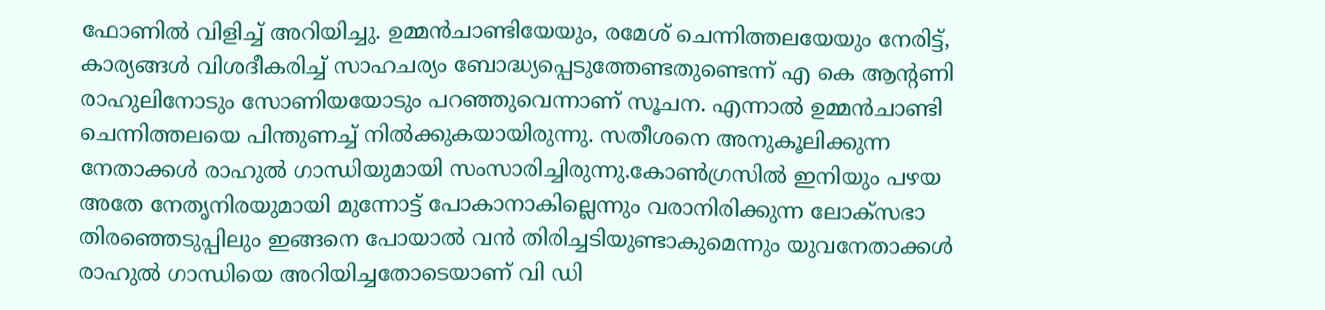ഫോണില്‍ വിളിച്ച് അറിയിച്ചു. ഉമ്മന്‍ചാണ്ടിയേയും, രമേശ് ചെന്നിത്തലയേയും നേരിട്ട്, കാര്യങ്ങള്‍ വിശദീകരിച്ച് സാഹചര്യം ബോദ്ധ്യപ്പെടുത്തേണ്ടതുണ്ടെന്ന് എ കെ ആന്റണി രാഹുലിനോടും സോണിയയോടും പറഞ്ഞുവെന്നാണ് സൂചന. എന്നാല്‍ ഉമ്മന്‍ചാണ്ടി ചെന്നിത്തലയെ പിന്തുണച്ച് നില്‍ക്കുകയായിരുന്നു. സതീശനെ അനുകൂലിക്കുന്ന നേതാക്കള്‍ രാഹുല്‍ ഗാന്ധിയുമായി സംസാരിച്ചിരുന്നു.കോണ്‍ഗ്രസില്‍ ഇനിയും പഴയ അതേ നേതൃനിരയുമായി മുന്നോട്ട് പോകാനാകില്ലെന്നും വരാനിരിക്കുന്ന ലോക്‌സഭാ തിരഞ്ഞെടുപ്പിലും ഇങ്ങനെ പോയാല്‍ വന്‍ തിരിച്ചടിയുണ്ടാകുമെന്നും യുവനേതാക്കള്‍ രാഹുല്‍ ഗാന്ധിയെ അറിയിച്ചതോടെയാണ് വി ഡി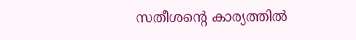സതീശന്റെ കാര്യത്തില്‍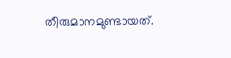തീരുമാനമുണ്ടായത്.